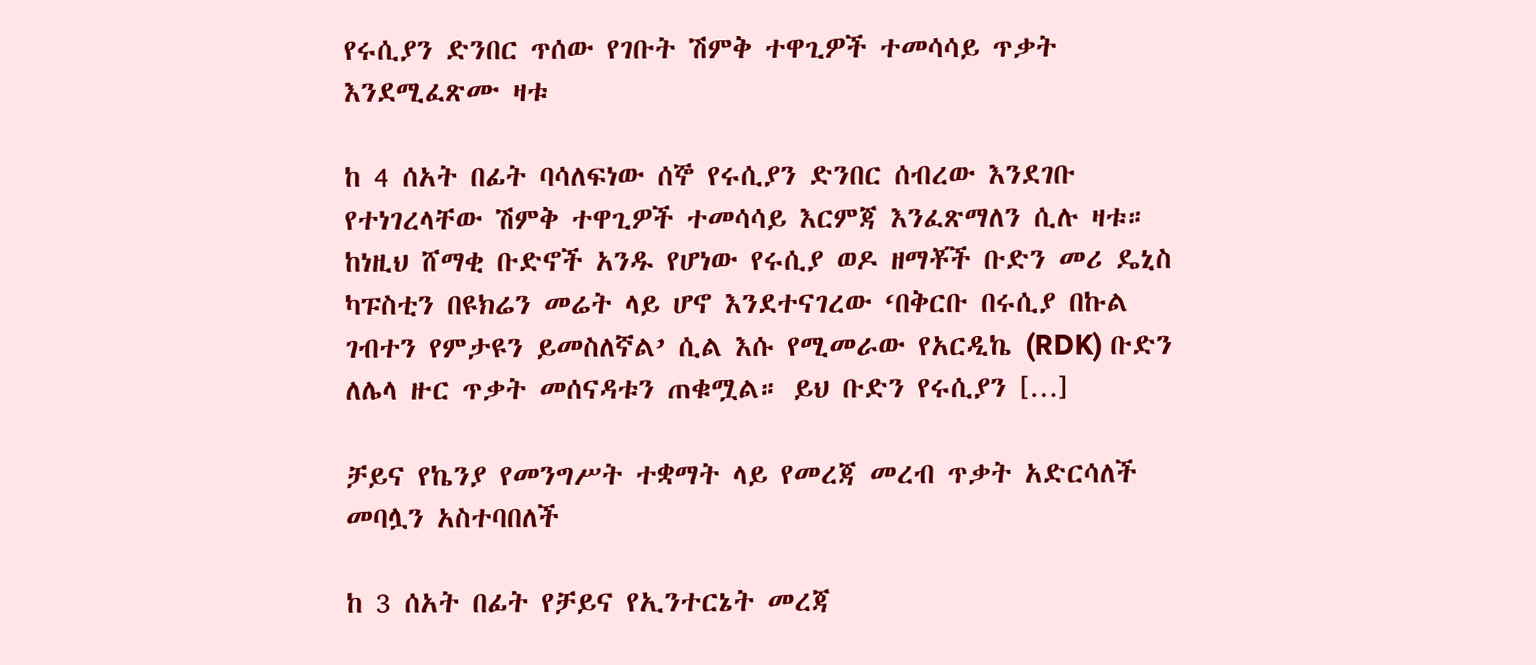የሩሲያን ድንበር ጥሰው የገቡት ሽምቅ ተዋጊዎች ተመሳሳይ ጥቃት እንደሚፈጽሙ ዛቱ

ከ 4 ሰአት በፊት ባሳለፍነው ሰኞ የሩሲያን ድንበር ሰብረው እንደገቡ የተነገረላቸው ሽምቅ ተዋጊዎች ተመሳሳይ እርምጃ እንፈጽማለን ሲሉ ዛቱ። ከነዚህ ሸማቂ ቡድኖች አንዱ የሆነው የሩሲያ ወዶ ዘማቾች ቡድን መሪ ዴኒስ ካፑስቲን በዩክሬን መሬት ላይ ሆኖ እንደተናገረው ‘በቅርቡ በሩሲያ በኩል ገብተን የምታዩን ይመስለኛል’ ሲል እሱ የሚመራው የአርዲኬ (RDK) ቡድን ለሌላ ዙር ጥቃት መሰናዳቱን ጠቁሟል። ይህ ቡድን የሩሲያን […]

ቻይና የኬንያ የመንግሥት ተቋማት ላይ የመረጃ መረብ ጥቃት አድርሳለች መባሏን አስተባበለች

ከ 3 ሰአት በፊት የቻይና የኢንተርኔት መረጃ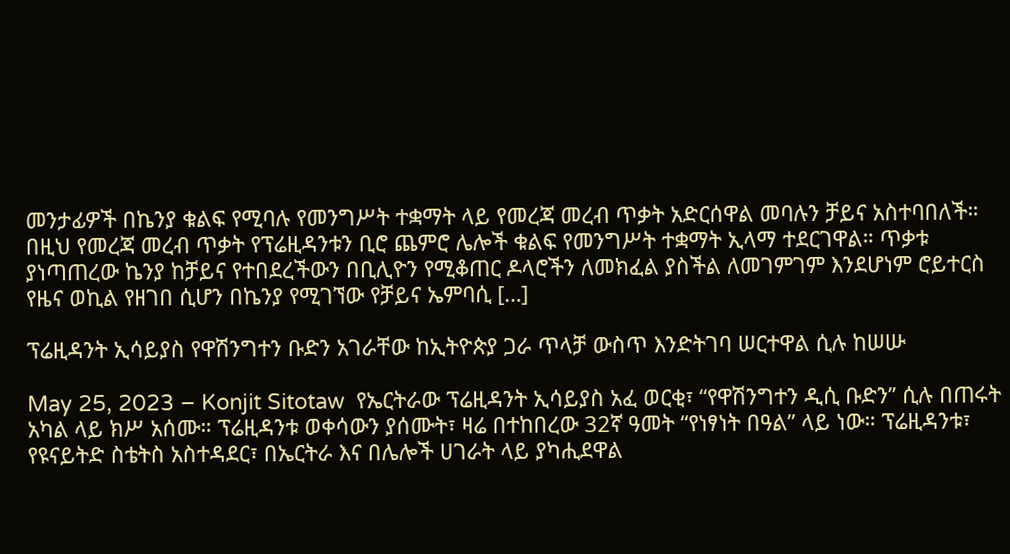መንታፊዎች በኬንያ ቁልፍ የሚባሉ የመንግሥት ተቋማት ላይ የመረጃ መረብ ጥቃት አድርሰዋል መባሉን ቻይና አስተባበለች። በዚህ የመረጃ መረብ ጥቃት የፕሬዚዳንቱን ቢሮ ጨምሮ ሌሎች ቁልፍ የመንግሥት ተቋማት ኢላማ ተደርገዋል። ጥቃቱ ያነጣጠረው ኬንያ ከቻይና የተበደረችውን በቢሊዮን የሚቆጠር ዶላሮችን ለመክፈል ያስችል ለመገምገም እንደሆነም ሮይተርስ የዜና ወኪል የዘገበ ሲሆን በኬንያ የሚገኘው የቻይና ኤምባሲ […]

ፕሬዚዳንት ኢሳይያስ የዋሽንግተን ቡድን አገራቸው ከኢትዮጵያ ጋራ ጥላቻ ውስጥ እንድትገባ ሠርተዋል ሲሉ ከሠሡ

May 25, 2023 – Konjit Sitotaw  የኤርትራው ፕሬዚዳንት ኢሳይያስ አፈ ወርቂ፣ “የዋሽንግተን ዲሲ ቡድን” ሲሉ በጠሩት አካል ላይ ክሥ አሰሙ። ፕሬዚዳንቱ ወቀሳውን ያሰሙት፣ ዛሬ በተከበረው 32ኛ ዓመት “የነፃነት በዓል” ላይ ነው። ፕሬዚዳንቱ፣ የዩናይትድ ስቴትስ አስተዳደር፣ በኤርትራ እና በሌሎች ሀገራት ላይ ያካሒደዋል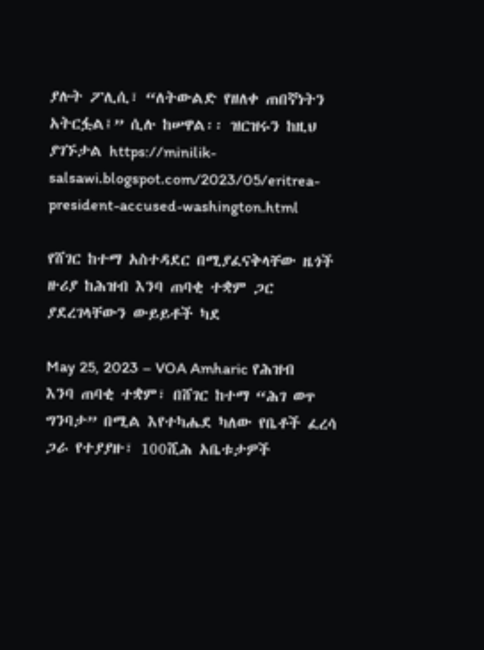ያሉት ፖሊሲ፣ “ለትውልድ የዘለቀ ጠበኛነትን አትርፏል፤” ሲሉ ከሠዋል፡፡ ዝርዝሩን ከዚህ ያገኙታል https://minilik-salsawi.blogspot.com/2023/05/eritrea-president-accused-washington.html

የሸገር ከተማ አስተዳደር በሚያፈናቅላቸው ዜጎች ዙሪያ ከሕዝብ እንባ ጠባቂ ተቋም ጋር ያደረገላቸውን ውይይቶች ካደ

May 25, 2023 – VOA Amharic የሕዝብ እንባ ጠባቂ ተቋም፣ በሸገር ከተማ “ሕገ ወጥ ግንባታ” በሚል እየተካሔደ ካለው የቤቶች ፈረሳ ጋራ የተያያዙ፣ 100ሺሕ አቤቱታዎች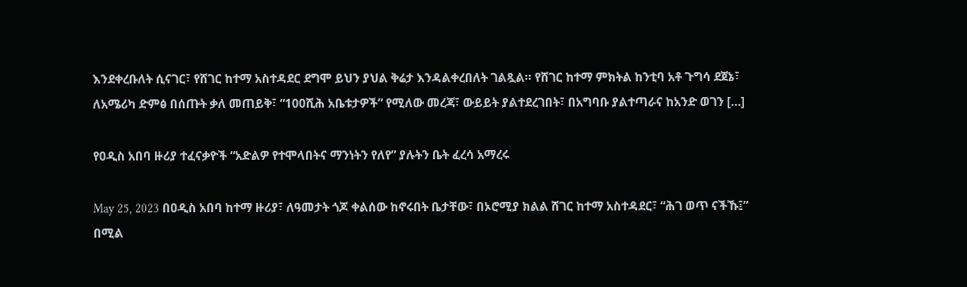እንደቀረቡለት ሲናገር፣ የሸገር ከተማ አስተዳደር ደግሞ ይህን ያህል ቅሬታ እንዳልቀረበለት ገልጿል። የሸገር ከተማ ምክትል ከንቲባ አቶ ጉግሳ ደጀኔ፣ ለአሜሪካ ድምፅ በሰጡት ቃለ መጠይቅ፣ “100ሺሕ አቤቱታዎች” የሚለው መረጃ፣ ውይይት ያልተደረገበት፣ በአግባቡ ያልተጣራና ከአንድ ወገን […]

የዐዲስ አበባ ዙሪያ ተፈናቃዮች “አድልዎ የተሞላበትና ማንነትን የለየ” ያሉትን ቤት ፈረሳ አማረሩ

May 25, 2023 በዐዲስ አበባ ከተማ ዙሪያ፣ ለዓመታት ጎጆ ቀልሰው ከኖሩበት ቤታቸው፣ በኦሮሚያ ክልል ሸገር ከተማ አስተዳደር፣ “ሕገ ወጥ ናችኹ፤” በሚል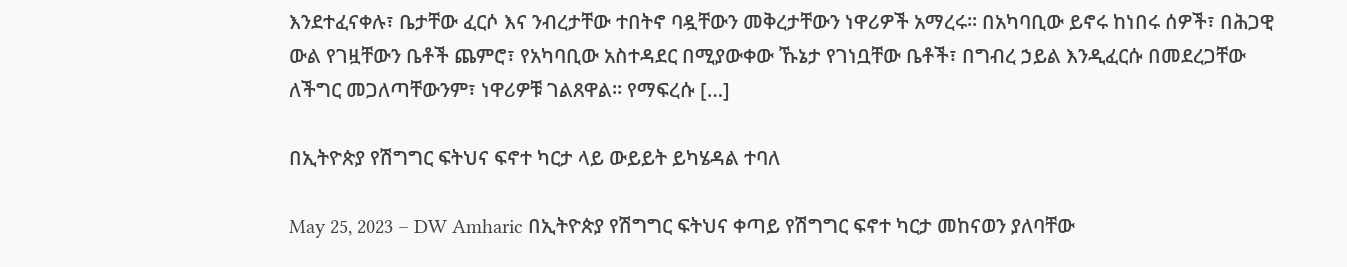እንደተፈናቀሉ፣ ቤታቸው ፈርሶ እና ንብረታቸው ተበትኖ ባዷቸውን መቅረታቸውን ነዋሪዎች አማረሩ። በአካባቢው ይኖሩ ከነበሩ ሰዎች፣ በሕጋዊ ውል የገዟቸውን ቤቶች ጨምሮ፣ የአካባቢው አስተዳደር በሚያውቀው ኹኔታ የገነቧቸው ቤቶች፣ በግብረ ኃይል እንዲፈርሱ በመደረጋቸው ለችግር መጋለጣቸውንም፣ ነዋሪዎቹ ገልጸዋል። የማፍረሱ […]

በኢትዮጵያ የሽግግር ፍትህና ፍኖተ ካርታ ላይ ውይይት ይካሄዳል ተባለ

May 25, 2023 – DW Amharic በኢትዮጵያ የሽግግር ፍትህና ቀጣይ የሽግግር ፍኖተ ካርታ መከናወን ያለባቸው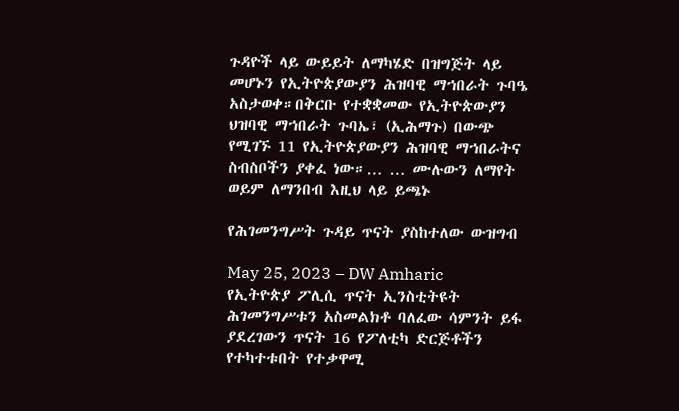ጉዳዮች ላይ ውይይት ለማካሄድ በዝግጅት ላይ መሆኑን የኢትዮጵያውያን ሕዝባዊ ማኀበራት ጉባዔ አስታወቀ።በቅርቡ የተቋቋመው የኢትዮጵውያን ህዝባዊ ማኀበራት ጉባኤ፣ (ኢሕማጉ) በውጭ የሚገኙ 11 የኢትዮጵያውያን ሕዝባዊ ማኀበራትና ስብስቦችን ያቀፈ ነው።… … ሙሉውን ለማየት ወይም ለማንበብ እዚህ ላይ ይጫኑ

የሕገመንግሥት ጉዳይ ጥናት ያስከተለው ውዝግብ

May 25, 2023 – DW Amharic  የኢትዮጵያ ፖሊሲ ጥናት ኢንስቲትዩት ሕገመንግሥቱን አስመልክቶ ባለፈው ሳምንት ይፋ ያደረገውን ጥናት 16 የፖለቲካ ድርጅቶችን የተካተቱበት የተቃዋሚ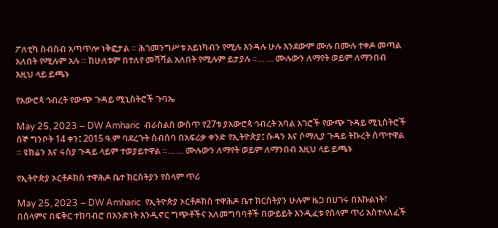ፖለቲካ ስብስብ አጣጥሎ ነቅፎታል ። ሕገመንግሥቱ አይነካብን የሚሉ እንዳሉ ሁሉ እንደውም ሙሉ በሙሉ ተቀዶ መጣል አለበት የሚሉም አሉ ። ከሁለቱም በተለየ መሻሻል አለበት የሚሉም ይታያሉ ።… … ሙሉውን ለማየት ወይም ለማንበብ እዚህ ላይ ይጫኑ

የአውሮጳ ኅብረት የውጭ ጉዳይ ሚኒስትሮች ጉባኤ

May 25, 2023 – DW Amharic  ብራስልስ ውስጥ የ27ቱ ያአውሮጳ ኅብረት አባል አገሮች የውጭ ጉዳይ ሚኒስትሮች ሰኞ ግንቦት 14 ቀን፤ 2015 ዓ.ም ባደረጉት ስብሰባ በአፍሪቃ ቀንድ የኢትዮጵያ፤ ሱዳን እና ሶማሊያ ጉዳይ ትኩረት ሰጥተዋል ። ዩክሬን እና ሩስያ ጉዳይ ላይም ተወያይተዋል ።… … ሙሉውን ለማየት ወይም ለማንበብ እዚህ ላይ ይጫኑ

የኢትዮጵያ ኦርቶዶክስ ተዋሕዶ ቤተ ክርስትያን የሰላም ጥሪ

May 25, 2023 – DW Amharic  የኢትዮጵያ ኦርቶዶክስ ተዋሕዶ ቤተ ክርስትያን ሁሉም ዜጋ በሀገሩ በእኩልነት፣ በሰላምና በፍቅር ተከባብሮ በአንድነት እንዲኖር ግጭቶችና አለመግባባቶች በውይይት እንዲፈቱ የሰላም ጥሪ አስተላለፈች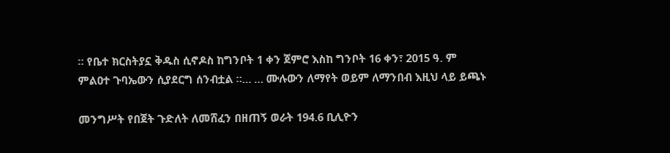። የቤተ ክርስትያኗ ቅዱስ ሲኖዶስ ከግንቦት 1 ቀን ጀምሮ እስከ ግንቦት 16 ቀን፣ 2015 ዓ. ም ምልዐተ ጉባኤውን ሲያደርግ ሰንብቷል ።… … ሙሉውን ለማየት ወይም ለማንበብ እዚህ ላይ ይጫኑ

መንግሥት የበጀት ጉድለት ለመሸፈን በዘጠኝ ወራት 194.6 ቢሊዮን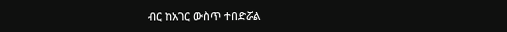ብር ከአገር ውስጥ ተበድሯል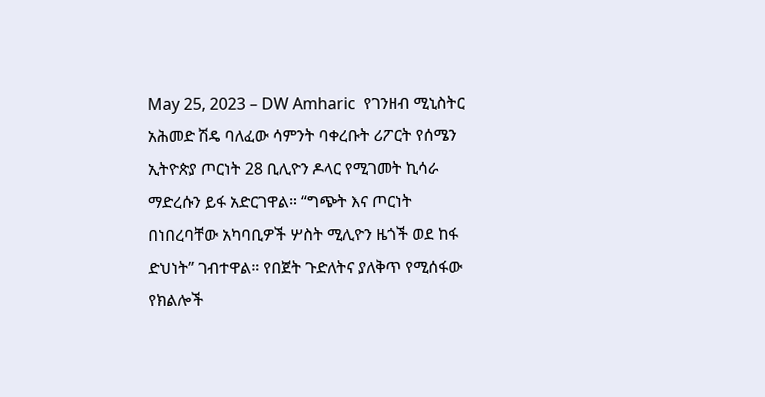May 25, 2023 – DW Amharic  የገንዘብ ሚኒስትር አሕመድ ሽዴ ባለፈው ሳምንት ባቀረቡት ሪፖርት የሰሜን ኢትዮጵያ ጦርነት 28 ቢሊዮን ዶላር የሚገመት ኪሳራ ማድረሱን ይፋ አድርገዋል። “ግጭት እና ጦርነት በነበረባቸው አካባቢዎች ሦስት ሚሊዮን ዜጎች ወደ ከፋ ድህነት” ገብተዋል። የበጀት ጉድለትና ያለቅጥ የሚሰፋው የክልሎች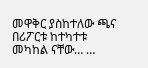መዋቅር ያስከተለው ጫና በሪፖርቱ ከተካተቱ መካከል ናቸው… …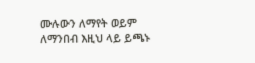ሙሉውን ለማየት ወይም ለማንበብ እዚህ ላይ ይጫኑ